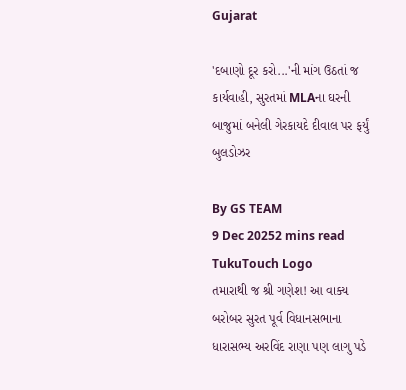Gujarat

'દબાણો દૂર કરો...'ની માંગ ઉઠતાં જ કાર્યવાહી, સુરતમાં MLAના ઘરની બાજુમાં બનેલી ગેરકાયદે દીવાલ પર ફર્યું બુલડોઝર

By GS TEAM
9 Dec 20252 mins read
TukuTouch Logo
તમારાથી જ શ્રી ગણેશ! આ વાક્ય બરોબર સુરત પૂર્વ વિધાનસભાના ધારાસભ્ય અરવિંદ રાણા પણ લાગુ પડે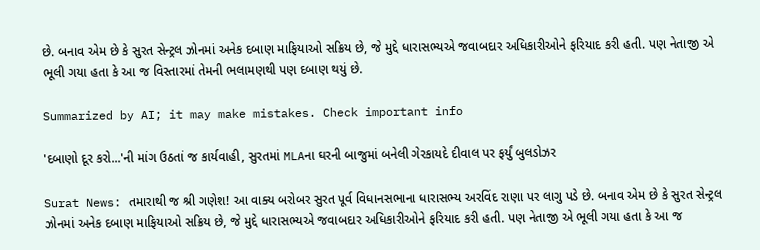છે. બનાવ એમ છે કે સુરત સેન્ટ્રલ ઝોનમાં અનેક દબાણ માફિયાઓ સક્રિય છે, જે મુદ્દે ધારાસભ્યએ જવાબદાર અધિકારીઓને ફરિયાદ કરી હતી. પણ નેતાજી એ ભૂલી ગયા હતા કે આ જ વિસ્તારમાં તેમની ભલામણથી પણ દબાણ થયું છે.

Summarized by AI; it may make mistakes. Check important info

'દબાણો દૂર કરો...'ની માંગ ઉઠતાં જ કાર્યવાહી, સુરતમાં MLAના ઘરની બાજુમાં બનેલી ગેરકાયદે દીવાલ પર ફર્યું બુલડોઝર

Surat News: તમારાથી જ શ્રી ગણેશ! આ વાક્ય બરોબર સુરત પૂર્વ વિધાનસભાના ધારાસભ્ય અરવિંદ રાણા પર લાગુ પડે છે. બનાવ એમ છે કે સુરત સેન્ટ્રલ ઝોનમાં અનેક દબાણ માફિયાઓ સક્રિય છે, જે મુદ્દે ધારાસભ્યએ જવાબદાર અધિકારીઓને ફરિયાદ કરી હતી. પણ નેતાજી એ ભૂલી ગયા હતા કે આ જ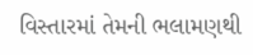વિસ્તારમાં તેમની ભલામણથી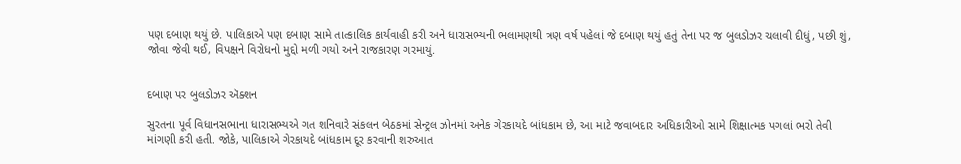પણ દબાણ થયું છે. પાલિકાએ પણ દબાણ સામે તાત્કાલિક કાર્યવાહી કરી અને ધારાસભ્યની ભલામણથી ત્રણ વર્ષ પહેલાં જે દબાણ થયું હતું તેના પર જ બુલડોઝર ચલાવી દીધું, પછી શું, જોવા જેવી થઈ, વિપક્ષને વિરોધનો મુદ્દો મળી ગયો અને રાજકારણ ગરમાયું.


દબાણ પર બુલડોઝર ઍક્શન

સુરતના પૂર્વ વિધાનસભાના ધારાસભ્યએ ગત શનિવારે સંકલન બેઠકમાં સેન્ટ્રલ ઝોનમાં અનેક ગેરકાયદે બાંધકામ છે, આ માટે જવાબદાર અધિકારીઓ સામે શિક્ષાત્મક પગલાં ભરો તેવી માંગણી કરી હતી. જોકે, પાલિકાએ ગેરકાયદે બાંધકામ દૂર કરવાની શરુઆત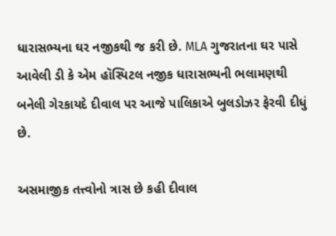ધારાસભ્યના ઘર નજીકથી જ કરી છે. MLA ગુજરાતના ઘર પાસે આવેલી ડી કે એમ હૉસ્પિટલ નજીક ધારાસભ્યની ભલામણથી બનેલી ગેરકાયદે દીવાલ પર આજે પાલિકાએ બુલડોઝર ફેરવી દીધું છે.

અસમાજીક તત્ત્વોનો ત્રાસ છે કહી દીવાલ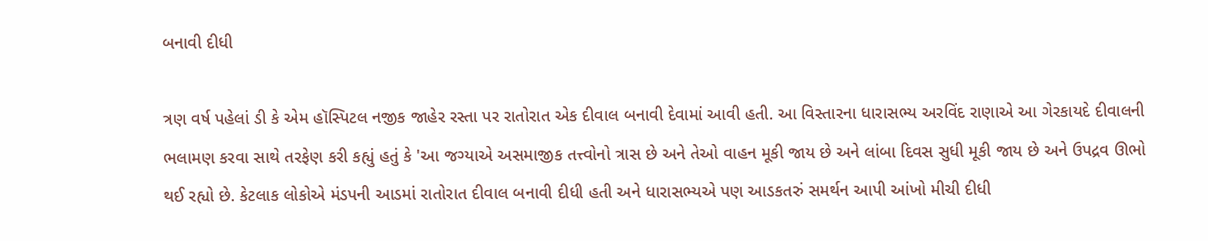બનાવી દીધી

ત્રણ વર્ષ પહેલાં ડી કે એમ હૉસ્પિટલ નજીક જાહેર રસ્તા પર રાતોરાત એક દીવાલ બનાવી દેવામાં આવી હતી. આ વિસ્તારના ધારાસભ્ય અરવિંદ રાણાએ આ ગેરકાયદે દીવાલની ભલામણ કરવા સાથે તરફેણ કરી કહ્યું હતું કે 'આ જગ્યાએ અસમાજીક તત્ત્વોનો ત્રાસ છે અને તેઓ વાહન મૂકી જાય છે અને લાંબા દિવસ સુધી મૂકી જાય છે અને ઉપદ્રવ ઊભો થઈ રહ્યો છે. કેટલાક લોકોએ મંડપની આડમાં રાતોરાત દીવાલ બનાવી દીધી હતી અને ધારાસભ્યએ પણ આડકતરું સમર્થન આપી આંખો મીચી દીધી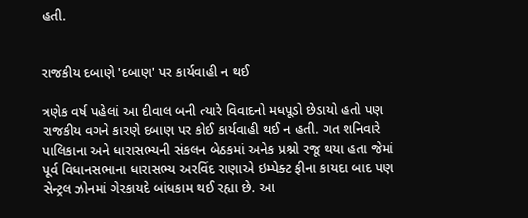હતી.


રાજકીય દબાણે 'દબાણ' પર કાર્યવાહી ન થઈ

ત્રણેક વર્ષ પહેલાં આ દીવાલ બની ત્યારે વિવાદનો મધપૂડો છેડાયો હતો પણ રાજકીય વગને કારણે દબાણ પર કોઈ કાર્યવાહી થઈ ન હતી. ગત શનિવારે પાલિકાના અને ધારાસભ્યની સંકલન બેઠકમાં અનેક પ્રશ્નો રજૂ થયા હતા જેમાં પૂર્વ વિધાનસભાના ધારાસભ્ય અરવિંદ રાણાએ ઇમ્પેક્ટ ફીના કાયદા બાદ પણ સેન્ટ્રલ ઝોનમાં ગેરકાયદે બાંધકામ થઈ રહ્યા છે. આ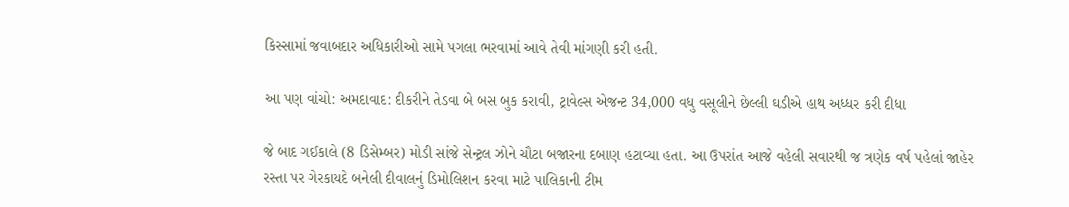કિસ્સામાં જવાબદાર અધિકારીઓ સામે પગલા ભરવામાં આવે તેવી માંગણી કરી હતી.

આ પણ વાંચો: અમદાવાદ: દીકરીને તેડવા બે બસ બુક કરાવી, ટ્રાવેલ્સ એજન્ટ 34,000 વધુ વસૂલીને છેલ્લી ઘડીએ હાથ અધ્ધર કરી દીધા

જે બાદ ગઈકાલે (8 ડિસેમ્બર) મોડી સાંજે સેન્ટ્રલ ઝોને ચૌટા બજારના દબાણ હટાવ્યા હતા. આ ઉપરાંત આજે વહેલી સવારથી જ ત્રણેક વર્ષ પહેલાં જાહેર રસ્તા પર ગેરકાયદે બનેલી દીવાલનું ડિમોલિશન કરવા માટે પાલિકાની ટીમ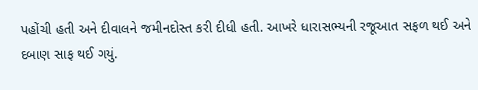પહોંચી હતી અને દીવાલને જમીનદોસ્ત કરી દીધી હતી. આખરે ધારાસભ્યની રજૂઆત સફળ થઈ અને દબાણ સાફ થઈ ગયું.